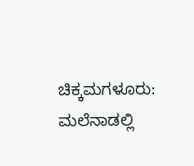ಚಿಕ್ಕಮಗಳೂರು: ಮಲೆನಾಡಲ್ಲಿ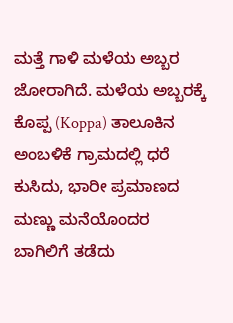ಮತ್ತೆ ಗಾಳಿ ಮಳೆಯ ಅಬ್ಬರ ಜೋರಾಗಿದೆ. ಮಳೆಯ ಅಬ್ಬರಕ್ಕೆ ಕೊಪ್ಪ (Koppa) ತಾಲೂಕಿನ ಅಂಬಳಿಕೆ ಗ್ರಾಮದಲ್ಲಿ ಧರೆ ಕುಸಿದು, ಭಾರೀ ಪ್ರಮಾಣದ ಮಣ್ಣು ಮನೆಯೊಂದರ ಬಾಗಿಲಿಗೆ ತಡೆದು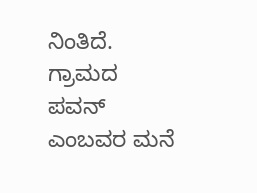ನಿಂತಿದೆ.
ಗ್ರಾಮದ ಪವನ್ ಎಂಬವರ ಮನೆ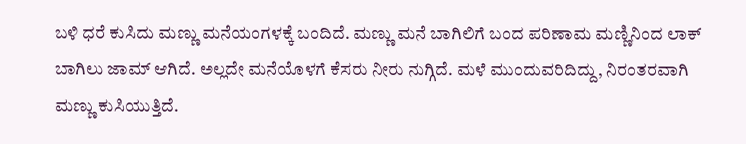ಬಳಿ ಧರೆ ಕುಸಿದು ಮಣ್ಣು ಮನೆಯಂಗಳಕ್ಕೆ ಬಂದಿದೆ. ಮಣ್ಣು ಮನೆ ಬಾಗಿಲಿಗೆ ಬಂದ ಪರಿಣಾಮ ಮಣ್ಣಿನಿಂದ ಲಾಕ್ ಬಾಗಿಲು ಜಾಮ್ ಆಗಿದೆ. ಅಲ್ಲದೇ ಮನೆಯೊಳಗೆ ಕೆಸರು ನೀರು ನುಗ್ಗಿದೆ. ಮಳೆ ಮುಂದುವರಿದಿದ್ದು, ನಿರಂತರವಾಗಿ ಮಣ್ಣು ಕುಸಿಯುತ್ತಿದೆ.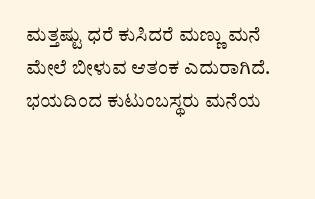ಮತ್ತಷ್ಟು ಧರೆ ಕುಸಿದರೆ ಮಣ್ಣು ಮನೆ ಮೇಲೆ ಬೀಳುವ ಆತಂಕ ಎದುರಾಗಿದೆ. ಭಯದಿಂದ ಕುಟುಂಬಸ್ಥರು ಮನೆಯ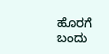ಹೊರಗೆ ಬಂದು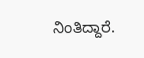ನಿಂತಿದ್ದಾರೆ.